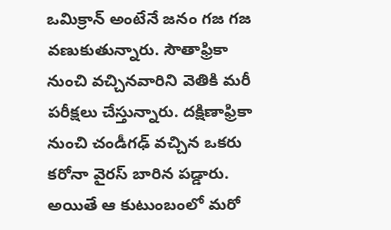ఒమిక్రాన్ అంటేనే జనం గజ గజ వణుకుతున్నారు. సౌతాఫ్రికా నుంచి వచ్చినవారిని వెతికి మరీ పరీక్షలు చేస్తున్నారు. దక్షిణాఫ్రికా నుంచి చండీగఢ్ వచ్చిన ఒకరు కరోనా వైరస్ బారిన పడ్డారు. అయితే ఆ కుటుంబంలో మరో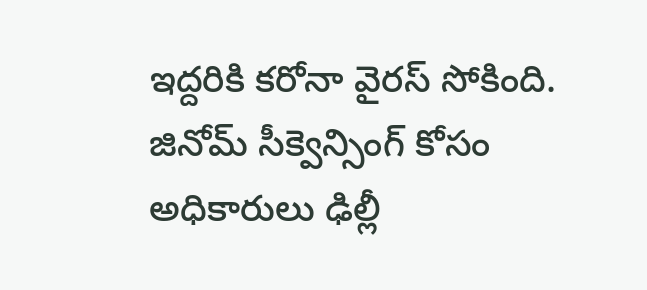ఇద్దరికి కరోనా వైరస్ సోకింది. జినోమ్ సీక్వెన్సింగ్ కోసం అధికారులు ఢిల్లీ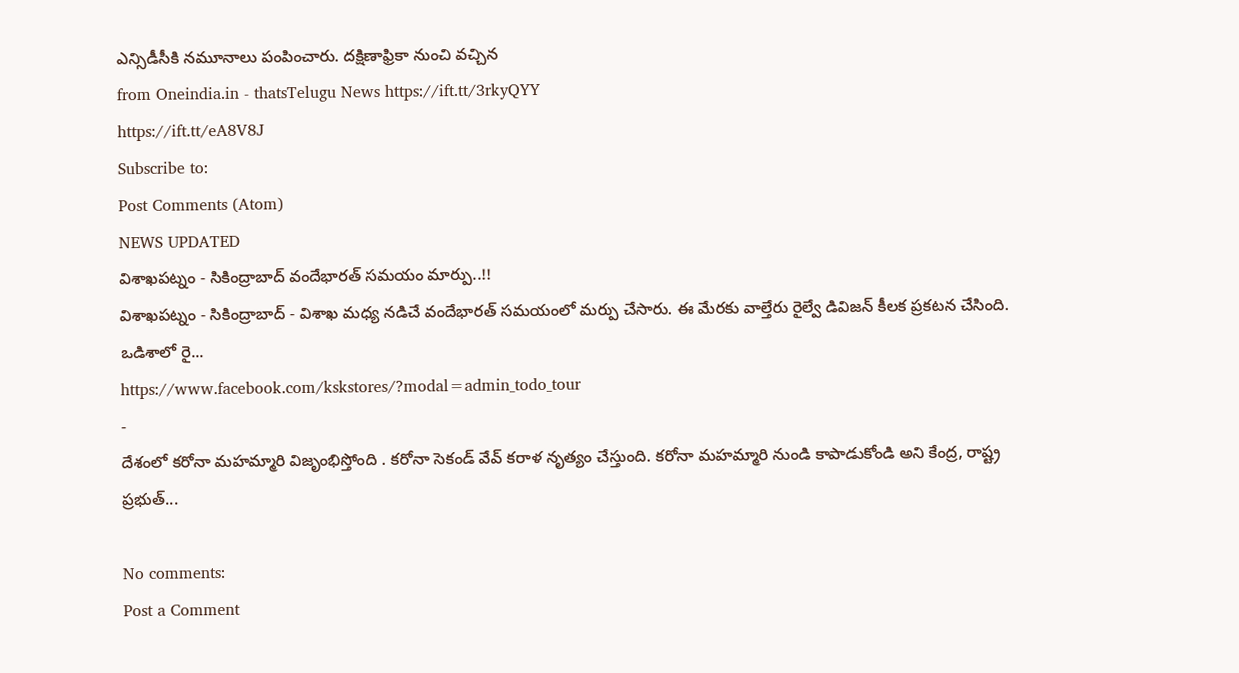ఎన్సిడీసీకి నమూనాలు పంపించారు. దక్షిణాఫ్రికా నుంచి వచ్చిన
from Oneindia.in - thatsTelugu News https://ift.tt/3rkyQYY
https://ift.tt/eA8V8J
Subscribe to:
Post Comments (Atom)
NEWS UPDATED
విశాఖపట్నం - సికింద్రాబాద్ వందేభారత్ సమయం మార్పు..!!
విశాఖపట్నం - సికింద్రాబాద్ - విశాఖ మధ్య నడిచే వందేభారత్ సమయంలో మర్పు చేసారు. ఈ మేరకు వాల్తేరు రైల్వే డివిజన్ కీలక ప్రకటన చేసింది. ఒడిశాలో రై...
https://www.facebook.com/kskstores/?modal=admin_todo_tour
-
దేశంలో కరోనా మహమ్మారి విజృంభిస్తోంది . కరోనా సెకండ్ వేవ్ కరాళ నృత్యం చేస్తుంది. కరోనా మహమ్మారి నుండి కాపాడుకోండి అని కేంద్ర, రాష్ట్ర ప్రభుత్...

No comments:
Post a Comment